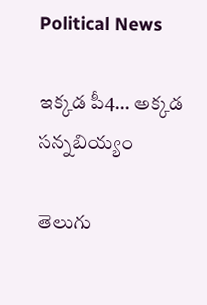Political News

ఇక్కడ పీ4… అక్కడ సన్నబియ్యం

తెలుగు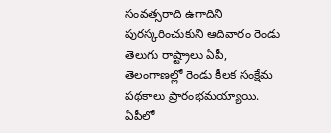సంవత్సరాది ఉగాదిని పురస్కరించుకుని ఆదివారం రెండు తెలుగు రాష్ట్రాలు ఏపీ, తెలంగాణల్లో రెండు కీలక సంక్షేమ పథకాలు ప్రారంభమయ్యాయి. ఏపీలో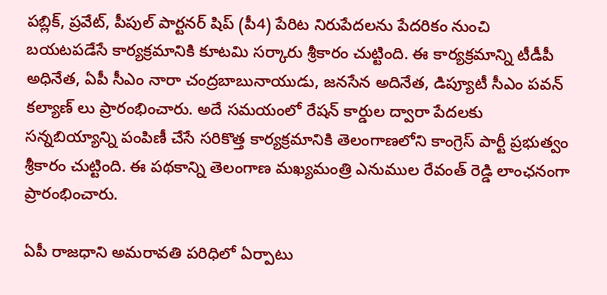పబ్లిక్, ప్రవేట్, పీపుల్ పార్టనర్ షిప్ (పీ4) పేరిట నిరుపేదలను పేదరికం నుంచి బయటపడేసే కార్యక్రమానికి కూటమి సర్కారు శ్రీకారం చుట్టింది. ఈ కార్యక్రమాన్ని టీడీపీ అధినేత, ఏపీ సీఎం నారా చంద్రబాబునాయుడు, జనసేన అదినేత, డిప్యూటీ సీఎం పవన్ కల్యాణ్ లు ప్రారంభించారు. అదే సమయంలో రేషన్ కార్డుల ద్వారా పేదలకు సన్నబియ్యాన్ని పంపిణీ చేసే సరికొత్త కార్యక్రమానికి తెలంగాణలోని కాంగ్రెస్ పార్టీ ప్రభుత్వం శ్రీకారం చుట్టింది. ఈ పథకాన్ని తెలంగాణ మఖ్యమంత్రి ఎనుముల రేవంత్ రెడ్డి లాంఛనంగా ప్రారంభించారు.

ఏపీ రాజధాని అమరావతి పరిధిలో ఏర్పాటు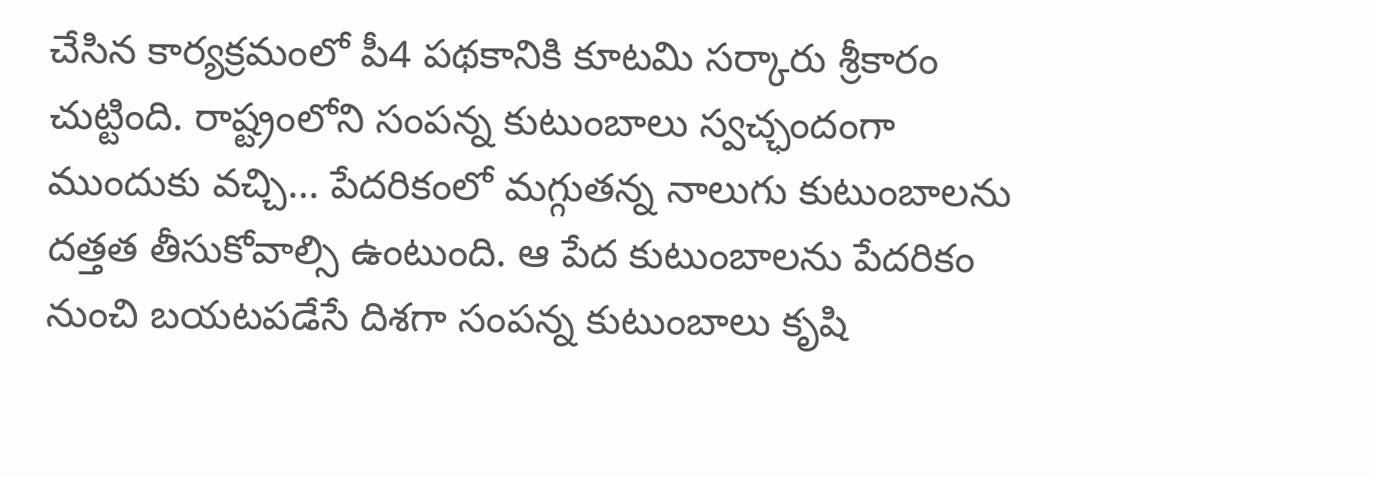చేసిన కార్యక్రమంలో పీ4 పథకానికి కూటమి సర్కారు శ్రీకారం చుట్టింది. రాష్ట్రంలోని సంపన్న కుటుంబాలు స్వచ్ఛందంగా ముందుకు వచ్చి… పేదరికంలో మగ్గుతన్న నాలుగు కుటుంబాలను దత్తత తీసుకోవాల్సి ఉంటుంది. ఆ పేద కుటుంబాలను పేదరికం నుంచి బయటపడేసే దిశగా సంపన్న కుటుంబాలు కృషి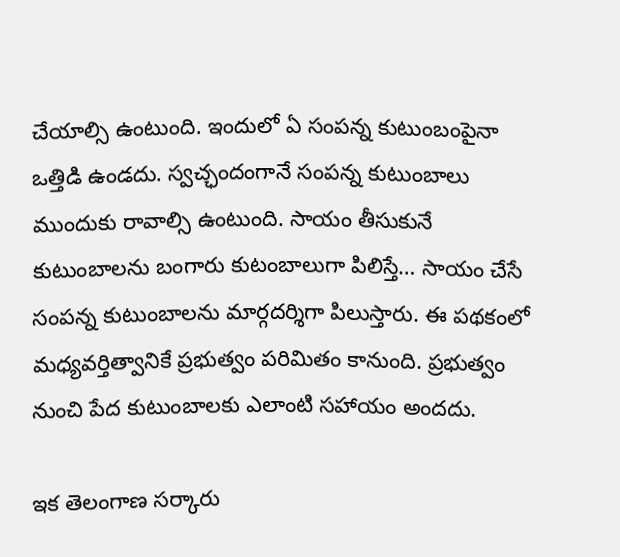చేయాల్సి ఉంటుంది. ఇందులో ఏ సంపన్న కుటుంబంపైనా ఒత్తిడి ఉండదు. స్వచ్ఛందంగానే సంపన్న కుటుంబాలు ముందుకు రావాల్సి ఉంటుంది. సాయం తీసుకునే కుటుంబాలను బంగారు కుటంబాలుగా పిలిస్తే… సాయం చేసే సంపన్న కుటుంబాలను మార్గదర్శిగా పిలుస్తారు. ఈ పథకంలో మధ్యవర్తిత్వానికే ప్రభుత్వం పరిమితం కానుంది. ప్రభుత్వం నుంచి పేద కుటుంబాలకు ఎలాంటి సహాయం అందదు.

ఇక తెలంగాణ సర్కారు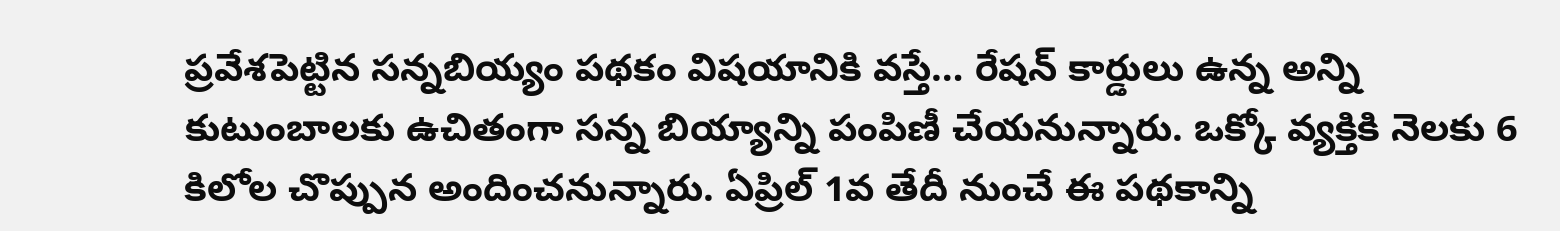ప్రవేశపెట్టిన సన్నబియ్యం పథకం విషయానికి వస్తే… రేషన్ కార్డులు ఉన్న అన్ని కుటుంబాలకు ఉచితంగా సన్న బియ్యాన్ని పంపిణీ చేయనున్నారు. ఒక్కో వ్యక్తికి నెలకు 6 కిలోల చొప్పున అందించనున్నారు. ఏప్రిల్ 1వ తేదీ నుంచే ఈ పథకాన్ని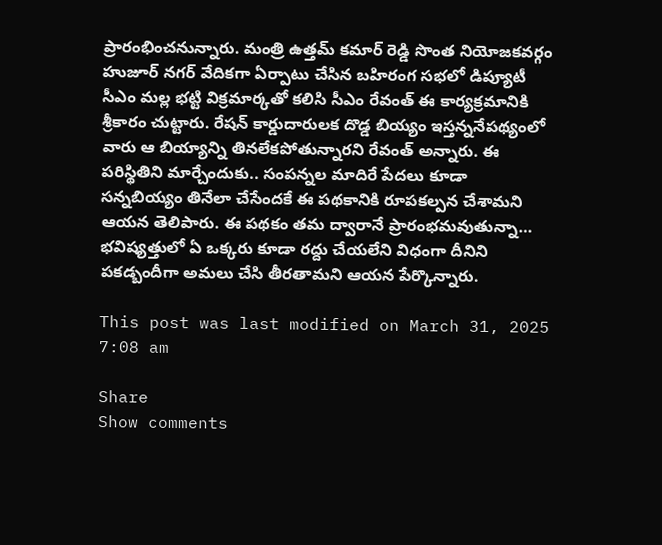ప్రారంభించనున్నారు. మంత్రి ఉత్తమ్ కమార్ రెడ్డి సొంత నియోజకవర్గం హుజూర్ నగర్ వేదికగా ఏర్పాటు చేసిన బహిరంగ సభలో డిప్యూటీ సీఎం మల్ల భట్టి విక్రమార్కతో కలిసి సీఎం రేవంత్ ఈ కార్యక్రమానికి శ్రీకారం చుట్టారు. రేషన్ కార్డుదారులక దొడ్డ బియ్యం ఇస్తన్ననేపథ్యంలో వారు ఆ బియ్యాన్ని తినలేకపోతున్నారని రేవంత్ అన్నారు. ఈ పరిస్థితిని మార్చేందుకు.. సంపన్నల మాదిరే పేదలు కూడా సన్నబియ్యం తినేలా చేసేందకే ఈ పథకానికి రూపకల్పన చేశామని ఆయన తెలిపారు. ఈ పథకం తమ ద్వారానే ప్రారంభమవుతున్నా… భవిష్యత్తులో ఏ ఒక్కరు కూడా రద్దు చేయలేని విధంగా దీనిని పకడ్బందీగా అమలు చేసి తీరతామని ఆయన పేర్కొన్నారు.

This post was last modified on March 31, 2025 7:08 am

Share
Show comments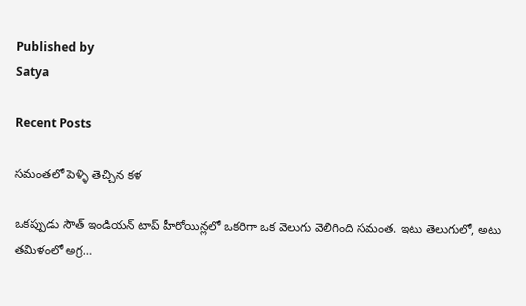Published by
Satya

Recent Posts

సమంతలో పెళ్ళి తెచ్చిన కళ

ఒకప్పుడు సౌత్ ఇండియన్ టాప్ హీరోయిన్లలో ఒకరిగా ఒక వెలుగు వెలిగింది సమంత. ఇటు తెలుగులో, అటు తమిళంలో అగ్ర…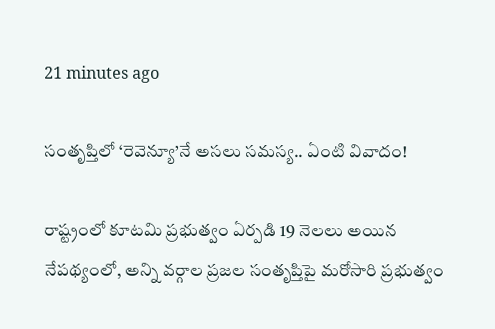21 minutes ago

సంతృప్తిలో ‘రెవెన్యూ’నే అసలు సమస్య.. ఏంటి వివాదం!

రాష్ట్రంలో కూటమి ప్రభుత్వం ఏర్పడి 19 నెలలు అయిన నేపథ్యంలో, అన్ని వర్గాల ప్రజల సంతృప్తిపై మరోసారి ప్రభుత్వం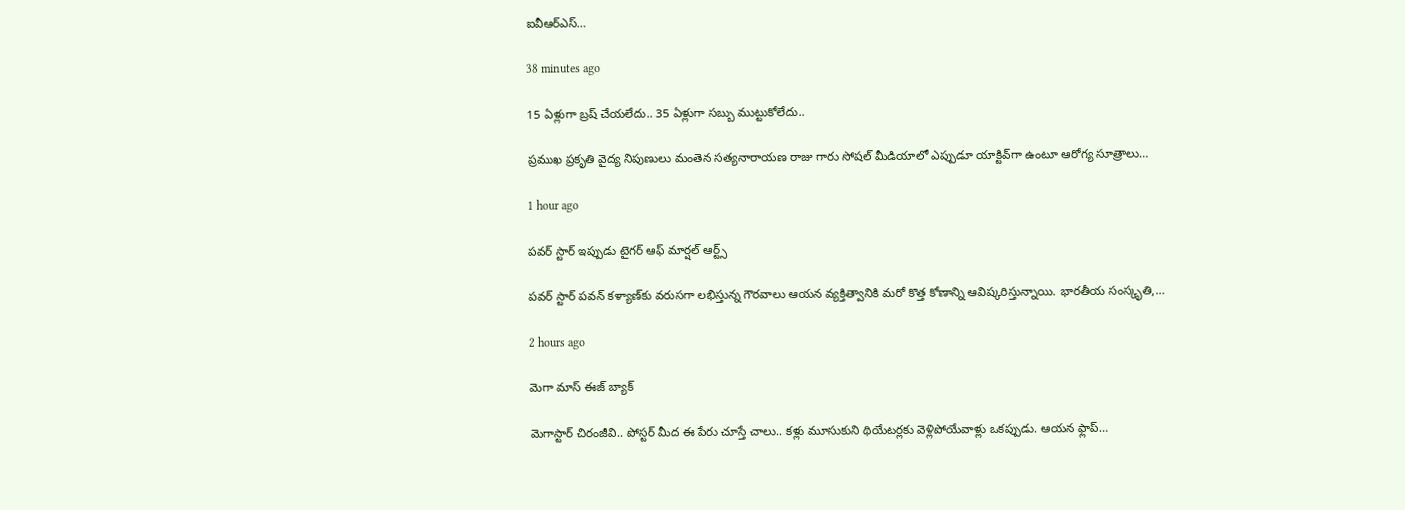ఐవీఆర్ఎస్…

38 minutes ago

15 ఏళ్లుగా బ్రష్ చేయలేదు.. 35 ఏళ్లుగా సబ్బు ముట్టుకోలేదు..

ప్రముఖ ప్రకృతి వైద్య నిపుణులు మంతెన సత్యనారాయణ రాజు గారు సోషల్ మీడియాలో ఎప్పుడూ యాక్టివ్‌గా ఉంటూ ఆరోగ్య సూత్రాలు…

1 hour ago

పవర్ స్టార్ ఇప్పుడు టైగర్ ఆఫ్ మార్షల్ ఆర్ట్స్

పవర్ స్టార్ పవన్ కళ్యాణ్‌కు వరుసగా లభిస్తున్న గౌరవాలు ఆయన వ్యక్తిత్వానికి మరో కొత్త కోణాన్ని ఆవిష్కరిస్తున్నాయి. భారతీయ సంస్కృతి,…

2 hours ago

మెగా మాస్ ఈజ్ బ్యాక్

మెగాస్టార్ చిరంజీవి.. పోస్టర్ మీద ఈ పేరు చూస్తే చాలు.. కళ్లు మూసుకుని థియేటర్లకు వెళ్లిపోయేవాళ్లు ఒకప్పుడు. ఆయన ఫ్లాప్…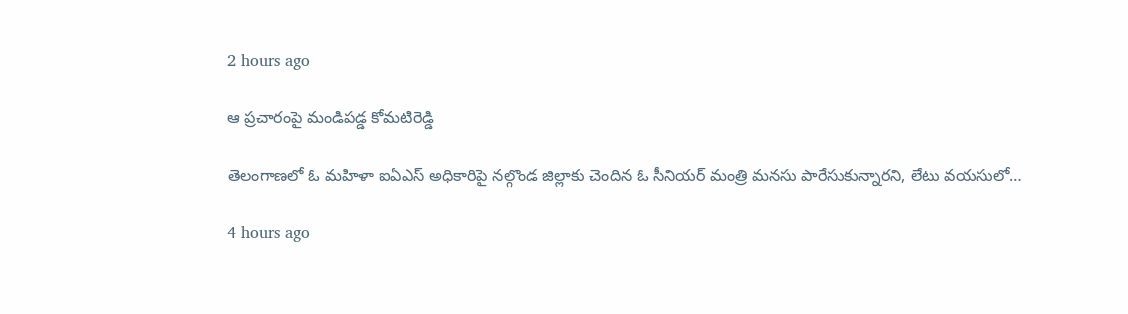2 hours ago

ఆ ప్రచారంపై మండిపడ్డ కోమటిరెడ్డి

తెలంగాణలో ఓ మహిళా ఐఏఎస్ అధికారిపై నల్గొండ జిల్లాకు చెందిన ఓ సీనియర్ మంత్రి మనసు పారేసుకున్నారని, లేటు వయసులో…

4 hours ago